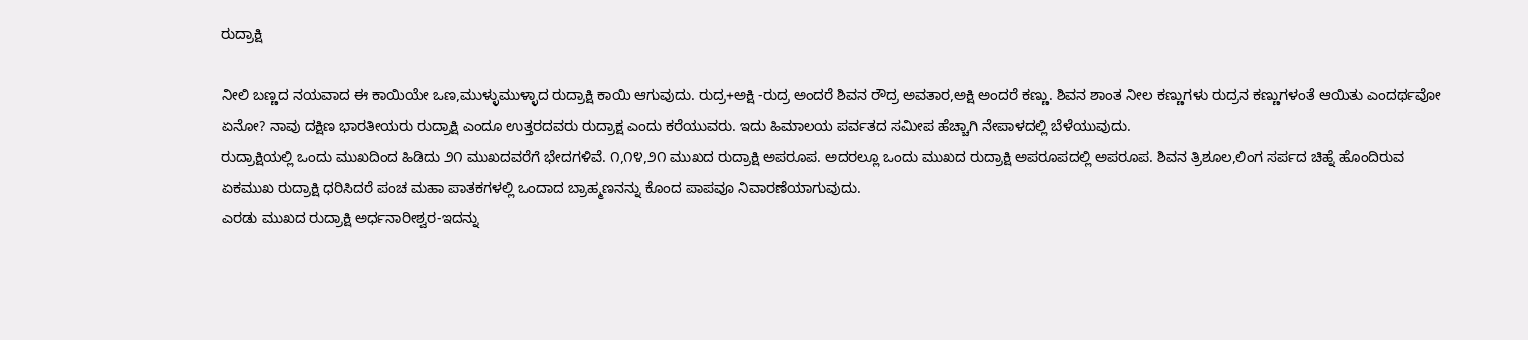ರುದ್ರಾಕ್ಷಿ

ನೀಲಿ ಬಣ್ಣದ ನಯವಾದ ಈ ಕಾಯಿಯೇ ಒಣ,ಮುಳ್ಳುಮುಳ್ಳಾದ ರುದ್ರಾಕ್ಷಿ ಕಾಯಿ ಆಗುವುದು. ರುದ್ರ+ಅಕ್ಷಿ -ರುದ್ರ ಅಂದರೆ ಶಿವನ ರೌದ್ರ ಅವತಾರ,ಅಕ್ಷಿ ಅಂದರೆ ಕಣ್ಣು. ಶಿವನ ಶಾಂತ ನೀಲ ಕಣ್ಣುಗಳು ರುದ್ರನ ಕಣ್ಣುಗಳಂತೆ ಆಯಿತು ಎಂದರ್ಥವೋ ಏನೋ? ನಾವು ದಕ್ಷಿಣ ಭಾರತೀಯರು ರುದ್ರಾಕ್ಷಿ ಎಂದೂ ಉತ್ತರದವರು ರುದ್ರಾಕ್ಷ ಎಂದು ಕರೆಯುವರು. ಇದು ಹಿಮಾಲಯ ಪರ್ವತದ ಸಮೀಪ ಹೆಚ್ಚಾಗಿ ನೇಪಾಳದಲ್ಲಿ ಬೆಳೆಯುವುದು.
ರುದ್ರಾಕ್ಷಿಯಲ್ಲಿ ಒಂದು ಮುಖದಿಂದ ಹಿಡಿದು ೨೧ ಮುಖದವರೆಗೆ ಭೇದಗಳಿವೆ. ೧,೧೪,೨೧ ಮುಖದ ರುದ್ರಾಕ್ಷಿ ಅಪರೂಪ. ಅದರಲ್ಲೂ ಒಂದು ಮುಖದ ರುದ್ರಾಕ್ಷಿ ಅಪರೂಪದಲ್ಲಿ ಅಪರೂಪ. ಶಿವನ ತ್ರಿಶೂಲ,ಲಿಂಗ ಸರ್ಪದ ಚಿಹ್ನೆ ಹೊಂದಿರುವ ಏಕಮುಖ ರುದ್ರಾಕ್ಷಿ ಧರಿಸಿದರೆ ಪಂಚ ಮಹಾ ಪಾತಕಗಳಲ್ಲಿ ಒಂದಾದ ಬ್ರಾಹ್ಮಣನನ್ನು ಕೊಂದ ಪಾಪವೂ ನಿವಾರಣೆಯಾಗುವುದು.
ಎರಡು ಮುಖದ ರುದ್ರಾಕ್ಷಿ ಅರ್ಧನಾರೀಶ್ವರ-ಇದನ್ನು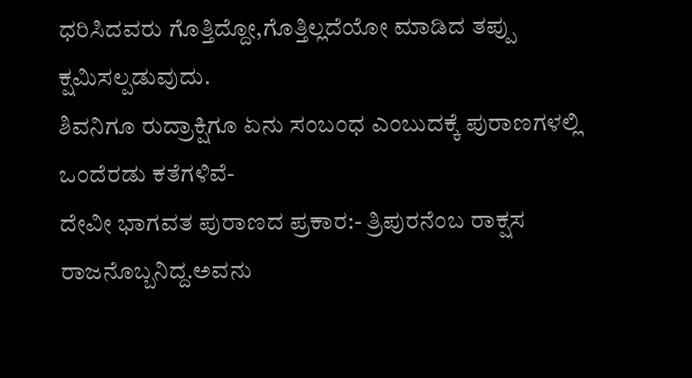ಧರಿಸಿದವರು ಗೊತ್ತಿದ್ದೋ,ಗೊತ್ತಿಲ್ಲದೆಯೋ ಮಾಡಿದ ತಪ್ಪು ಕ್ಷಮಿಸಲ್ಪಡುವುದು.
ಶಿವನಿಗೂ ರುದ್ರಾಕ್ಷಿಗೂ ಏನು ಸಂಬಂಧ ಎಂಬುದಕ್ಕೆ ಪುರಾಣಗಳಲ್ಲಿ ಒಂದೆರಡು ಕತೆಗಳಿವೆ-
ದೇವೀ ಭಾಗವತ ಪುರಾಣದ ಪ್ರಕಾರ:- ತ್ರಿಪುರನೆಂಬ ರಾಕ್ಷಸ ರಾಜನೊಬ್ಬನಿದ್ದ.ಅವನು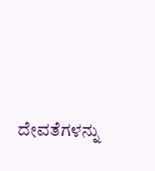ದೇವತೆಗಳನ್ನು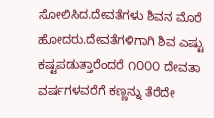ಸೋಲಿಸಿದ.ದೇವತೆಗಳು ಶಿವನ ಮೊರೆ ಹೋದರು.ದೇವತೆಗಳಿಗಾಗಿ ಶಿವ ಎಷ್ಟು ಕಷ್ಟಪಡುತ್ತಾರೆಂದರೆ ೧೦೦೦ ದೇವತಾ ವರ್ಷಗಳವರೆಗೆ ಕಣ್ಣನ್ನು ತೆರೆದೇ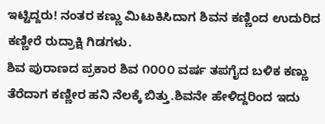ಇಟ್ಟಿದ್ದರು! ನಂತರ ಕಣ್ಣು ಮಿಟುಕಿಸಿದಾಗ ಶಿವನ ಕಣ್ಣಿಂದ ಉದುರಿದ ಕಣ್ಣೀರೆ ರುದ್ರಾಕ್ಷಿ ಗಿಡಗಳು.
ಶಿವ ಪುರಾಣದ ಪ್ರಕಾರ ಶಿವ ೧೦೦೦ ವರ್ಷ ತಪಗೈದ ಬಳಿಕ ಕಣ್ಣು ತೆರೆದಾಗ ಕಣ್ಣೀರ ಹನಿ ನೆಲಕ್ಕೆ ಬಿತ್ತು.ಶಿವನೇ ಹೇಳಿದ್ದರಿಂದ ಇದು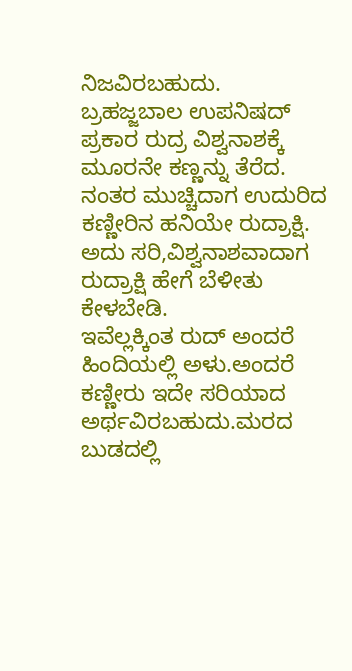ನಿಜವಿರಬಹುದು.
ಬ್ರಹಜ್ಜಬಾಲ ಉಪನಿಷದ್ ಪ್ರಕಾರ ರುದ್ರ ವಿಶ್ವನಾಶಕ್ಕೆ ಮೂರನೇ ಕಣ್ಣನ್ನು ತೆರೆದ. ನಂತರ ಮುಚ್ಚಿದಾಗ ಉದುರಿದ ಕಣ್ಣೀರಿನ ಹನಿಯೇ ರುದ್ರಾಕ್ಷಿ. ಅದು ಸರಿ,ವಿಶ್ವನಾಶವಾದಾಗ ರುದ್ರಾಕ್ಷಿ ಹೇಗೆ ಬೆಳೀತು ಕೇಳಬೇಡಿ.
ಇವೆಲ್ಲಕ್ಕಿಂತ ರುದ್ ಅಂದರೆ ಹಿಂದಿಯಲ್ಲಿ ಅಳು.ಅಂದರೆ ಕಣ್ಣೀರು ಇದೇ ಸರಿಯಾದ
ಅರ್ಥವಿರಬಹುದು.ಮರದ ಬುಡದಲ್ಲಿ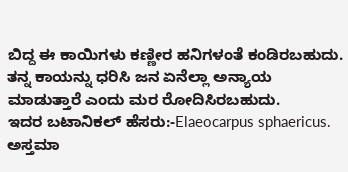ಬಿದ್ದ ಈ ಕಾಯಿಗಳು ಕಣ್ಣೀರ ಹನಿಗಳಂತೆ ಕಂಡಿರಬಹುದು. ತನ್ನ ಕಾಯನ್ನು ಧರಿಸಿ ಜನ ಏನೆಲ್ಲಾ ಅನ್ಯಾಯ ಮಾಡುತ್ತಾರೆ ಎಂದು ಮರ ರೋದಿಸಿರಬಹುದು.
ಇದರ ಬಟಾನಿಕಲ್ ಹೆಸರು:-Elaeocarpus sphaericus.
ಅಸ್ತಮಾ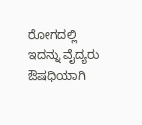ರೋಗದಲ್ಲಿ ಇದನ್ನು ವೈದ್ಯರು ಔಷಧಿಯಾಗಿ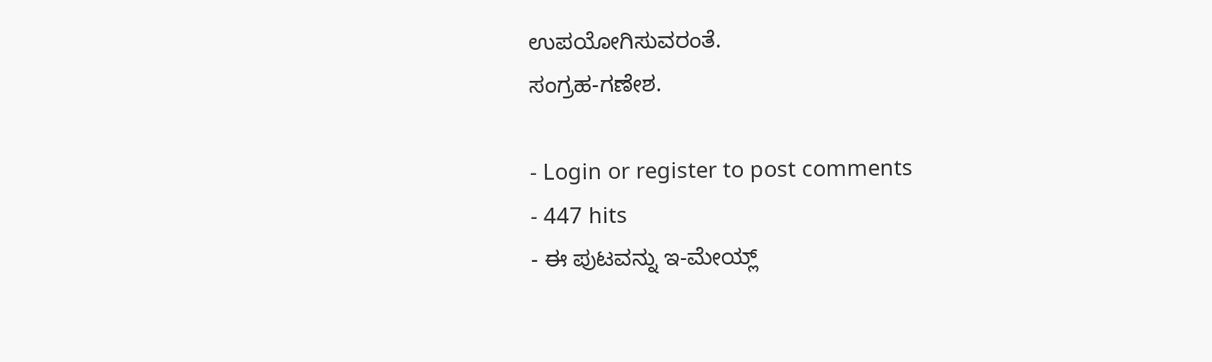ಉಪಯೋಗಿಸುವರಂತೆ.
ಸಂಗ್ರಹ-ಗಣೇಶ.

- Login or register to post comments
- 447 hits
- ಈ ಪುಟವನ್ನು ಇ-ಮೇಯ್ಲ್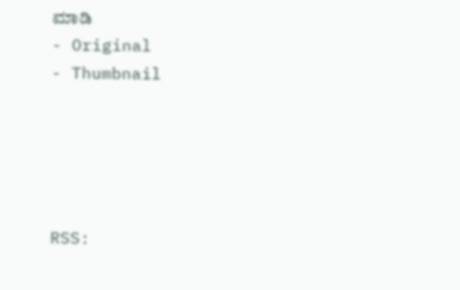ಮಾಡಿ
- Original
- Thumbnail





RSS: